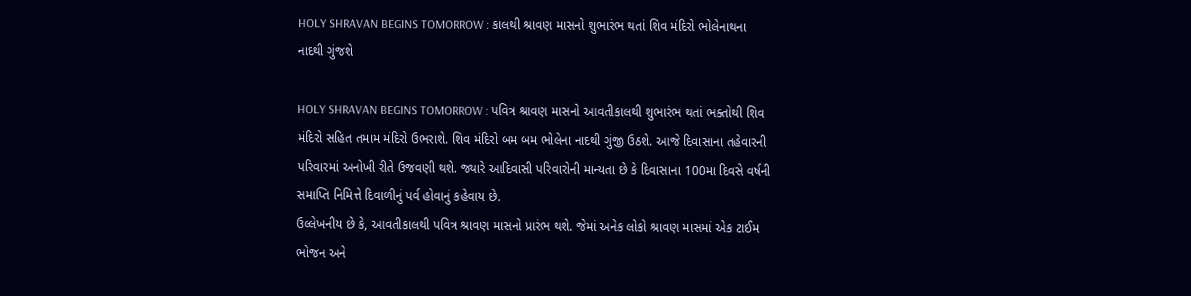HOLY SHRAVAN BEGINS TOMORROW : કાલથી શ્રાવણ માસનો શુભારંભ થતાં શિવ મંદિરો ભોલેનાથના નાદથી ગુંજશે

HOLY SHRAVAN BEGINS TOMORROW : પવિત્ર શ્રાવણ માસનો આવતીકાલથી શુભારંભ થતાં ભક્તોથી શિવ મંદિરો સહિત તમામ મંદિરો ઉભરાશે. શિવ મંદિરો બમ બમ ભોલેના નાદથી ગુંજી ઉઠશે. આજે દિવાસાના તહેવારની પરિવારમાં અનોખી રીતે ઉજવણી થશે. જ્યારે આદિવાસી પરિવારોની માન્યતા છે કે દિવાસાના 100મા દિવસે વર્ષની સમાપ્તિ નિમિત્તે દિવાળીનું પર્વ હોવાનું કહેવાય છે.
ઉલ્લેખનીય છે કે, આવતીકાલથી પવિત્ર શ્રાવણ માસનો પ્રારંભ થશે. જેમાં અનેક લોકો શ્રાવણ માસમાં એક ટાઈમ ભોજન અને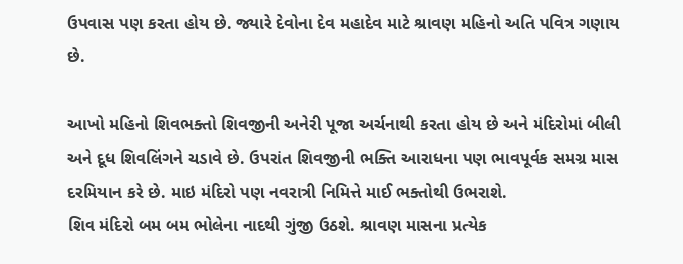ઉપવાસ પણ કરતા હોય છે. જ્યારે દેવોના દેવ મહાદેવ માટે શ્રાવણ મહિનો અતિ પવિત્ર ગણાય છે.

આખો મહિનો શિવભક્તો શિવજીની અનેરી પૂજા અર્ચનાથી કરતા હોય છે અને મંદિરોમાં બીલી અને દૂધ શિવલિંગને ચડાવે છે. ઉપરાંત શિવજીની ભક્તિ આરાધના પણ ભાવપૂર્વક સમગ્ર માસ દરમિયાન કરે છે. માઇ મંદિરો પણ નવરાત્રી નિમિત્તે માઈ ભક્તોથી ઉભરાશે.
શિવ મંદિરો બમ બમ ભોલેના નાદથી ગુંજી ઉઠશે. શ્રાવણ માસના પ્રત્યેક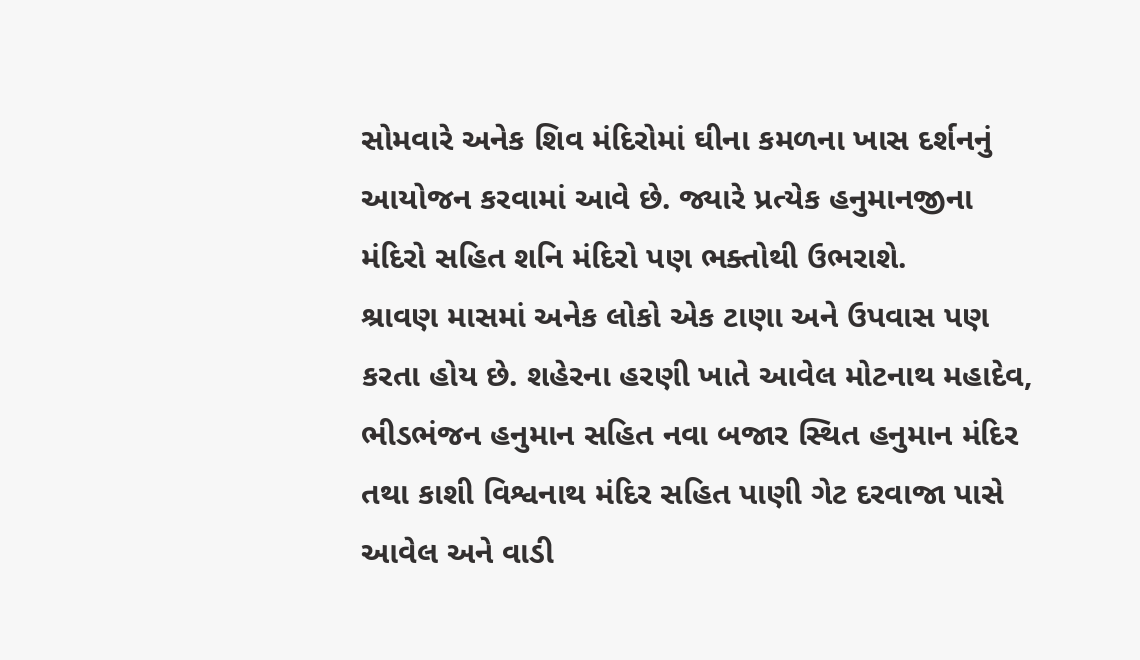સોમવારે અનેક શિવ મંદિરોમાં ઘીના કમળના ખાસ દર્શનનું આયોજન કરવામાં આવે છે. જ્યારે પ્રત્યેક હનુમાનજીના મંદિરો સહિત શનિ મંદિરો પણ ભક્તોથી ઉભરાશે.
શ્રાવણ માસમાં અનેક લોકો એક ટાણા અને ઉપવાસ પણ કરતા હોય છે. શહેરના હરણી ખાતે આવેલ મોટનાથ મહાદેવ, ભીડભંજન હનુમાન સહિત નવા બજાર સ્થિત હનુમાન મંદિર તથા કાશી વિશ્વનાથ મંદિર સહિત પાણી ગેટ દરવાજા પાસે આવેલ અને વાડી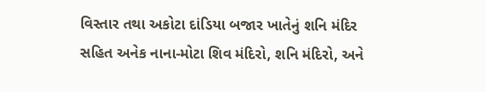વિસ્તાર તથા અકોટા દાંડિયા બજાર ખાતેનું શનિ મંદિર સહિત અનેક નાના-મોટા શિવ મંદિરો, શનિ મંદિરો, અને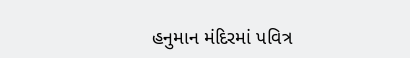હનુમાન મંદિરમાં પવિત્ર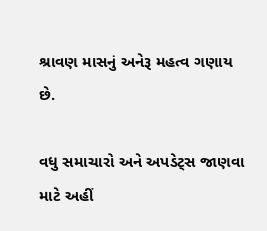શ્રાવણ માસનું અનેરૂ મહત્વ ગણાય છે.

વધુ સમાચારો અને અપડેટ્સ જાણવા માટે અહીં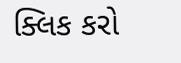ક્લિક કરો